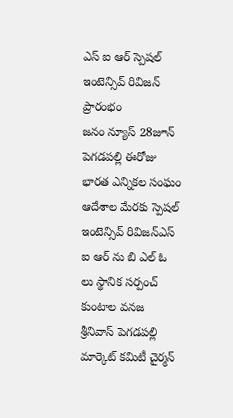ఎస్ ఐ ఆర్ స్పెషల్ ఇంటెన్సివ్ రివిజన్ ప్రారంభం
జనం న్యూస్ 28జూన్ పెగడపల్లి ఈరోజు భారత ఎన్నికల సంఘం ఆదేశాల మేరకు స్పెషల్ ఇంటెన్సివ్ రివిజన్ఎస్ ఐ ఆర్ ను బి ఎల్ ఓ లు స్థానిక సర్పంచ్ కుంటాల వనజ శ్రీనివాస్ పెగడపల్లి మార్కెట్ కమిటీ చైర్మన్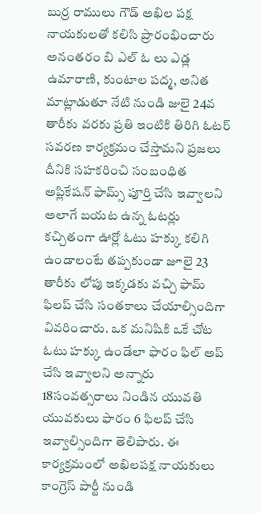బుర్ర రాములు గౌడ్ అఖిల పక్ష నాయకులతో కలిసి ప్రారంభించారు అనంతరం బి ఎల్ ఓ లు ఎడ్ల ఉమారాణి, కుంటాల పద్మ, అనిత మాట్లాడుతూ నేటి నుండి జులై 24వ తారీకు వరకు ప్రతి ఇంటికి తిరిగి ఓటర్ సవరణ కార్యక్రమం చేస్తామని ప్రజలు దీనికి సహకరించి సంబంధిత అప్లికేషన్ ఫామ్స్ పూర్తి చేసి ఇవ్వాలని అలాగే బయట ఉన్న ఓటర్లు కచ్చితంగా ఊర్లో ఓటు హక్కు కలిగి ఉండాలంటే తప్పకుండా జూలై 23 తారీకు లోపు ఇక్కడకు వచ్చి ఫామ్ ఫిలప్ చేసి సంతకాలు చేయాల్సిందిగా వివరించారు. ఒక మనిషికి ఒకే చోట ఓటు హక్కు ఉండేలా ఫారం ఫిల్ అప్ చేసి ఇవ్వాలని అన్నారు 18సంవత్సరాలు నిండిన యువతి యువకులు ఫారం 6 ఫిలప్ చేసి ఇవ్వాల్సిందిగా తెలిపారు. ఈ కార్యక్రమంలో అఖిలపక్ష నాయకులు కాంగ్రెస్ పార్టీ నుండి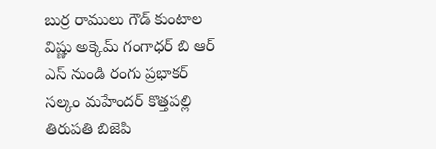బుర్ర రాములు గౌడ్ కుంటాల విష్ణు అక్కెమ్ గంగాధర్ బి ఆర్ ఎస్ నుండి రంగు ప్రభాకర్ సల్కం మహేందర్ కొత్తపల్లి తిరుపతి బిజెపి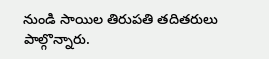నుండి సాయిల తిరుపతి తదితరులు పాల్గొన్నారు.